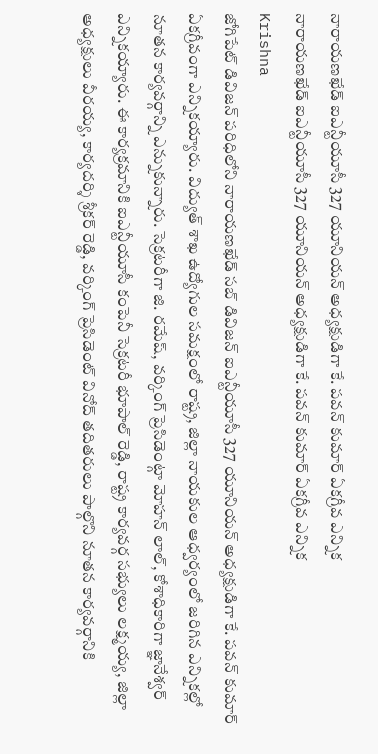నారాయణఖేడ్ ఐఎన్టీయూసీ 327 యూనియన్ అధ్యక్షుడిగా కే. పవన్ కుమార్ ఏకగ్రీవ ఎన్నిక
నారాయణఖేడ్ ఐఎన్టీయూసీ 327 యూనియన్ అధ్యక్షుడిగా కే. పవన్ కుమార్ ఏకగ్రీవ ఎన్నిక
Krishna
జోగిపేట్ డివిజన్ పరిధిలోని నారాయణఖేడ్ సబ్ డివిజన్ ఐఎన్టీయూసీ 327 యూనియన్ అధ్యక్షుడిగా కే. పవన్ కుమార్ ఏకగ్రీవంగా ఎన్నికయ్యారు. విద్యుత్ శాఖ ఉద్యోగుల సమక్షంలో రాష్ట్ర, జిల్లా నాయకుల ఆధ్వర్యంలో జరిగిన ఎన్నికల్లో నూతన కార్యవర్గాన్ని ఎన్నుకున్నారు. సెక్రటరీగా జి. రమేష్, వర్కింగ్ ప్రెసిడెంట్గా మోహన్ లాల్, కోశాధికారిగా జ్ఞానేశ్వర్ ఎన్నికయ్యారు. ఈ కార్యక్రమానికి ఐఎన్టీయూసీ కంపెనీ సెక్రటరీ భూపాల్ రెడ్డి, రాష్ట్ర కార్యవర్గ సభ్యులు లక్ష్మయ్య, జిల్లా అధ్యక్షులు వీరయ్య, కార్యదర్శి శ్రీకర్ రెడ్డి, వర్కింగ్ ప్రెసిడెంట్ వినోద్ తదితరులు పాల్గొని నూతన కార్యవర్గానికి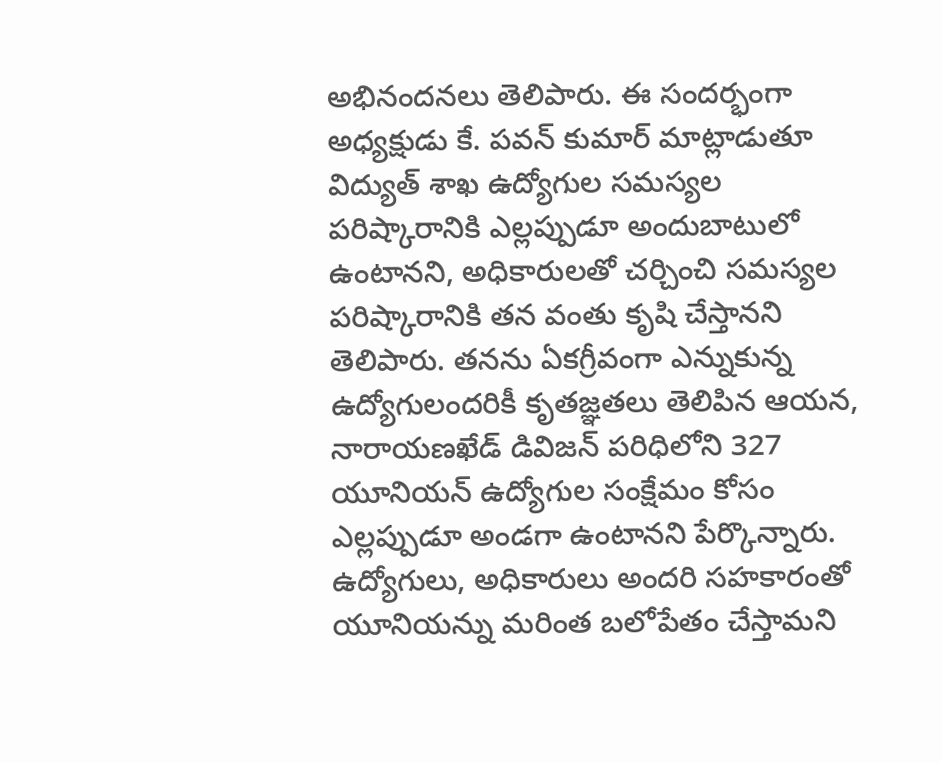అభినందనలు తెలిపారు. ఈ సందర్భంగా అధ్యక్షుడు కే. పవన్ కుమార్ మాట్లాడుతూ విద్యుత్ శాఖ ఉద్యోగుల సమస్యల పరిష్కారానికి ఎల్లప్పుడూ అందుబాటులో ఉంటానని, అధికారులతో చర్చించి సమస్యల పరిష్కారానికి తన వంతు కృషి చేస్తానని తెలిపారు. తనను ఏకగ్రీవంగా ఎన్నుకున్న ఉద్యోగులందరికీ కృతజ్ఞతలు తెలిపిన ఆయన, నారాయణఖేడ్ డివిజన్ పరిధిలోని 327 యూనియన్ ఉద్యోగుల సంక్షేమం కోసం ఎల్లప్పుడూ అండగా ఉంటానని పేర్కొన్నారు. ఉద్యోగులు, అధికారులు అందరి సహకారంతో యూనియన్ను మరింత బలోపేతం చేస్తామని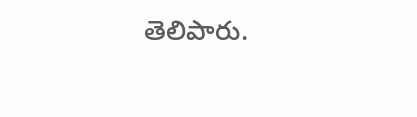తెలిపారు.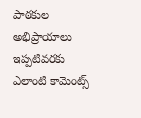పాఠకుల అభిప్రాయాలు
ఇప్పటివరకు ఎలాంటి కామెంట్స్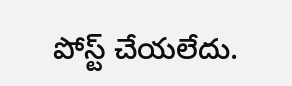పోస్ట్ చేయలేదు.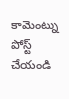కామెంట్ను పోస్ట్ చేయండి